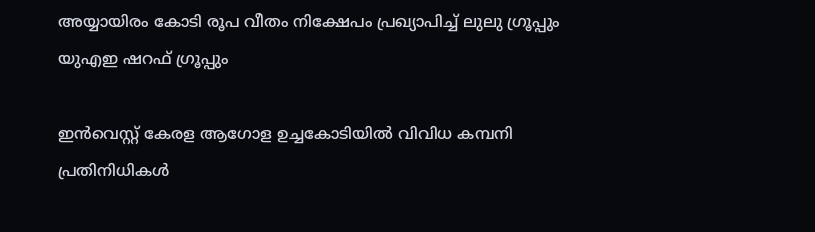അയ്യായിരം കോടി രൂപ വീതം നിക്ഷേപം പ്രഖ്യാപിച്ച് ലുലു ഗ്രൂപ്പും യുഎഇ ഷറഫ് ഗ്രൂപ്പും

ഇന്‍വെസ്റ്റ് കേരള ആഗോള ഉച്ചകോടിയില്‍ വിവിധ കമ്പനി പ്രതിനിധികള്‍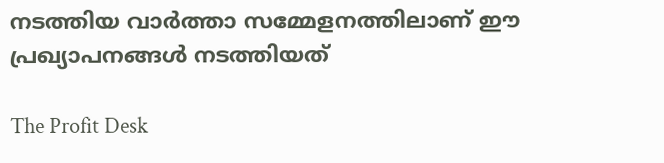നടത്തിയ വാര്‍ത്താ സമ്മേളനത്തിലാണ് ഈ പ്രഖ്യാപനങ്ങള്‍ നടത്തിയത്

The Profit Desk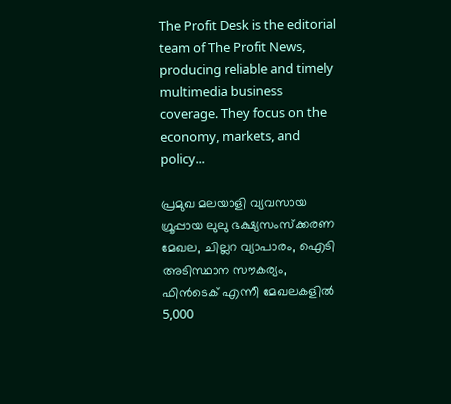The Profit Desk is the editorial team of The Profit News, producing reliable and timely multimedia business coverage. They focus on the economy, markets, and policy...

പ്രമുഖ മലയാളി വ്യവസായ ഗ്രൂപ്പായ ലുലു ഭക്ഷ്യസംസ്‌ക്കരണ മേഖല, ചില്ലറ വ്യാപാരം, ഐടി അടിസ്ഥാന സൗകര്യം, ഫിന്‍ടെക് എന്നീ മേഖലകളില്‍ 5,000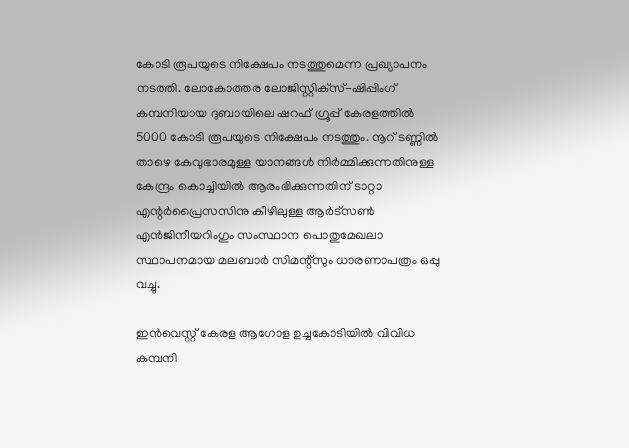കോടി രൂപയുടെ നിക്ഷേപം നടത്തുമെന്ന പ്രഖ്യാപനം നടത്തി. ലോകോത്തര ലോജിസ്റ്റിക്‌സ്-ഷിപ്പിംഗ് കമ്പനിയായ ദുബായിലെ ഷറഫ് ഗ്രൂപ്പ് കേരളത്തില്‍ 5000 കോടി രൂപയുടെ നിക്ഷേപം നടത്തും. നൂറ് ടണ്ണില്‍ താഴെ കേവുഭാരമുള്ള യാനങ്ങള്‍ നിര്‍മ്മിക്കുന്നതിനുള്ള കേന്ദ്രം കൊച്ചിയില്‍ ആരംഭിക്കുന്നതിന് ടാറ്റാ എന്റര്‍പ്രൈസസിനു കീഴിലുള്ള ആര്‍ട്‌സണ്‍ എന്‍ജിനീയറിംഗും സംസ്ഥാന പൊതുമേഖലാ സ്ഥാപനമായ മലബാര്‍ സിമന്റ്‌സും ധാരണാപത്രം ഒപ്പു വച്ചു.

ഇന്‍വെസ്റ്റ് കേരള ആഗോള ഉച്ചകോടിയില്‍ വിവിധ കമ്പനി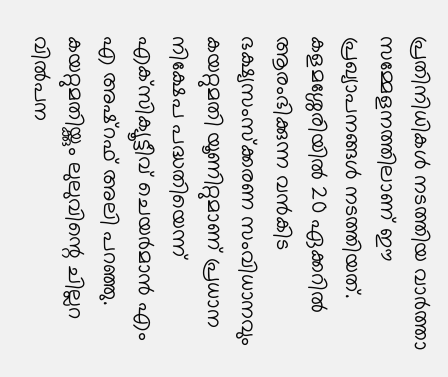പ്രതിനിധികള്‍ നടത്തിയ വാര്‍ത്താ സമ്മേളനത്തിലാണ് ഈ പ്രഖ്യാപനങ്ങള്‍ നടത്തിയത്. കളമശ്ശേരിയില്‍ 20 ഏക്കറില്‍ ആരംഭിക്കുന്ന വന്‍കിട ഭക്ഷ്യസംസ്‌ക്കരണ സംവിധാനവും കയറ്റുമതി യൂണിറ്റുമാണ് പ്രധാന നിക്ഷേപ പദ്ധതിയെന്ന് എക്‌സിക്യൂട്ടീവ് ചെയര്‍മാന്‍ എം എ അഷ്‌റഫ് അലി പറഞ്ഞു. കയറ്റുമതിയ്ക്കും ലുലുവിന്റെ ചില്ലറ വില്‍പന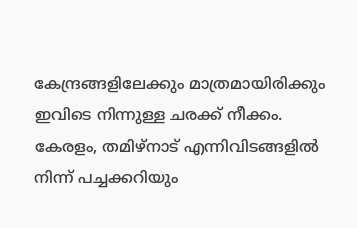കേന്ദ്രങ്ങളിലേക്കും മാത്രമായിരിക്കും ഇവിടെ നിന്നുള്ള ചരക്ക് നീക്കം. കേരളം, തമിഴ്‌നാട് എന്നിവിടങ്ങളില്‍ നിന്ന് പച്ചക്കറിയും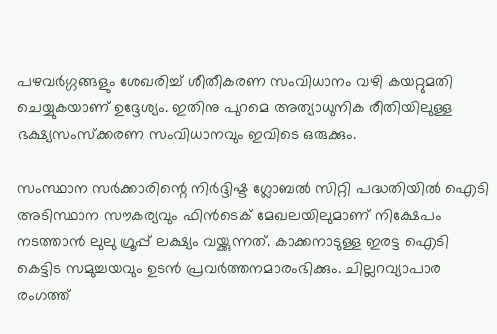പഴവര്‍ഗ്ഗങ്ങളും ശേഖരിച്ച് ശീതീകരണ സംവിധാനം വഴി കയറ്റുമതി ചെയ്യുകയാണ് ഉദ്ദേശ്യം. ഇതിനു പുറമെ അത്യാധുനിക രീതിയിലുള്ള ഭക്ഷ്യസംസ്‌ക്കരണ സംവിധാനവും ഇവിടെ ഒരുക്കും.

സംസ്ഥാന സര്‍ക്കാരിന്റെ നിര്‍ദ്ദിഷ്ട ഗ്ലോബല്‍ സിറ്റി പദ്ധതിയില്‍ ഐടി അടിസ്ഥാന സൗകര്യവും ഫിന്‍ടെക് മേഖലയിലുമാണ് നിക്ഷേപം നടത്താന്‍ ലുലു ഗ്രൂപ്പ് ലക്ഷ്യം വയ്ക്കുന്നത്. കാക്കനാടുള്ള ഇരട്ട ഐടി കെട്ടിട സമുച്ചയവും ഉടന്‍ പ്രവര്‍ത്തനമാരംഭിക്കും. ചില്ലറവ്യാപാര രംഗത്ത്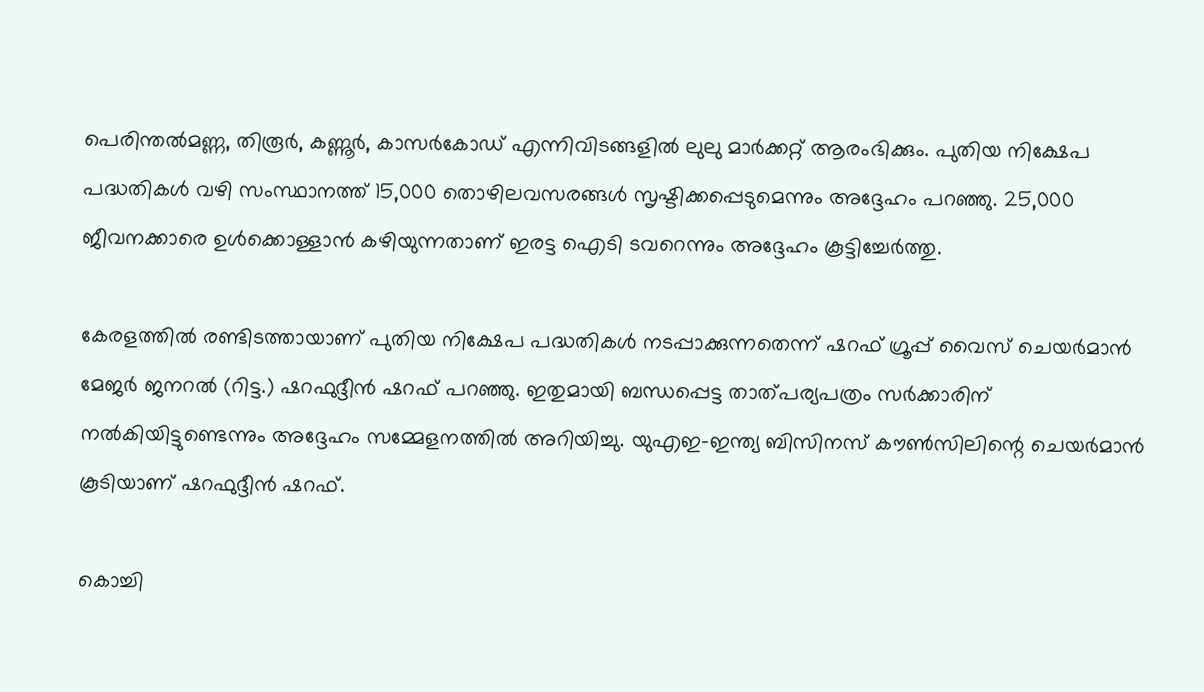പെരിന്തല്‍മണ്ണ, തിരൂര്‍, കണ്ണൂര്‍, കാസര്‍കോഡ് എന്നിവിടങ്ങളില്‍ ലുലു മാര്‍ക്കറ്റ് ആരംഭിക്കും. പുതിയ നിക്ഷേപ പദ്ധതികള്‍ വഴി സംസ്ഥാനത്ത് 15,000 തൊഴിലവസരങ്ങള്‍ സൃഷ്ടിക്കപ്പെടുമെന്നും അദ്ദേഹം പറഞ്ഞു. 25,000 ജീവനക്കാരെ ഉള്‍ക്കൊള്ളാന്‍ കഴിയുന്നതാണ് ഇരട്ട ഐടി ടവറെന്നും അദ്ദേഹം കൂട്ടിച്ചേര്‍ത്തു.

കേരളത്തില്‍ രണ്ടിടത്തായാണ് പുതിയ നിക്ഷേപ പദ്ധതികള്‍ നടപ്പാക്കുന്നതെന്ന് ഷറഫ് ഗ്രൂപ്പ് വൈസ് ചെയര്‍മാന്‍ മേജര്‍ ജനറല്‍ (റിട്ട.) ഷറഫുദ്ദീന്‍ ഷറഫ് പറഞ്ഞു. ഇതുമായി ബന്ധപ്പെട്ട താത്പര്യപത്രം സര്‍ക്കാരിന് നല്‍കിയിട്ടുണ്ടെന്നും അദ്ദേഹം സമ്മേളനത്തില്‍ അറിയിച്ചു. യുഎഇ-ഇന്ത്യ ബിസിനസ് കൗണ്‍സിലിന്റെ ചെയര്‍മാന്‍ കൂടിയാണ് ഷറഫുദ്ദീന്‍ ഷറഫ്.

കൊച്ചി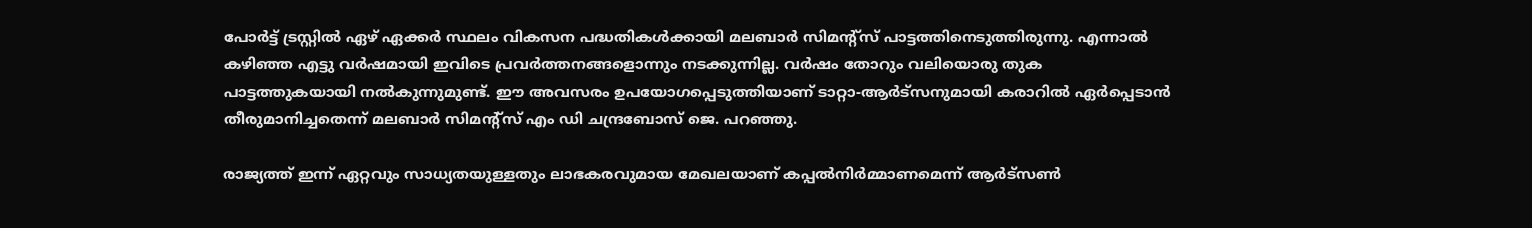പോര്‍ട്ട് ട്രസ്റ്റില്‍ ഏഴ് ഏക്കര്‍ സ്ഥലം വികസന പദ്ധതികള്‍ക്കായി മലബാര്‍ സിമന്റ്‌സ് പാട്ടത്തിനെടുത്തിരുന്നു. എന്നാല്‍ കഴിഞ്ഞ എട്ടു വര്‍ഷമായി ഇവിടെ പ്രവര്‍ത്തനങ്ങളൊന്നും നടക്കുന്നില്ല. വര്‍ഷം തോറും വലിയൊരു തുക പാട്ടത്തുകയായി നല്‍കുന്നുമുണ്ട്. ഈ അവസരം ഉപയോഗപ്പെടുത്തിയാണ് ടാറ്റാ-ആര്‍ട്‌സനുമായി കരാറില്‍ ഏര്‍പ്പെടാന്‍ തീരുമാനിച്ചതെന്ന് മലബാര്‍ സിമന്റ്‌സ് എം ഡി ചന്ദ്രബോസ് ജെ. പറഞ്ഞു.

രാജ്യത്ത് ഇന്ന് ഏറ്റവും സാധ്യതയുള്ളതും ലാഭകരവുമായ മേഖലയാണ് കപ്പല്‍നിര്‍മ്മാണമെന്ന് ആര്‍ട്‌സണ്‍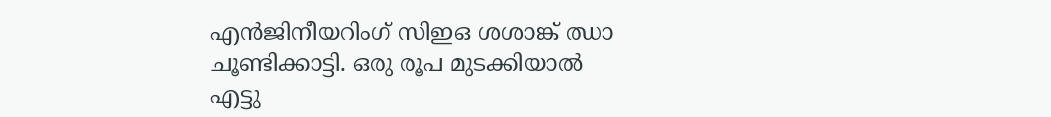എന്‍ജിനീയറിംഗ് സിഇഒ ശശാങ്ക് ഝാ ചൂണ്ടിക്കാട്ടി. ഒരു രൂപ മുടക്കിയാല്‍ എട്ടു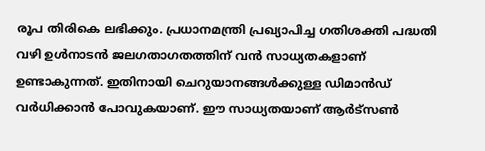രൂപ തിരികെ ലഭിക്കും. പ്രധാനമന്ത്രി പ്രഖ്യാപിച്ച ഗതിശക്തി പദ്ധതി വഴി ഉള്‍നാടന്‍ ജലഗതാഗതത്തിന് വന്‍ സാധ്യതകളാണ് ഉണ്ടാകുന്നത്. ഇതിനായി ചെറുയാനങ്ങള്‍ക്കുള്ള ഡിമാന്‍ഡ് വര്‍ധിക്കാന്‍ പോവുകയാണ്. ഈ സാധ്യതയാണ് ആര്‍ട്‌സണ്‍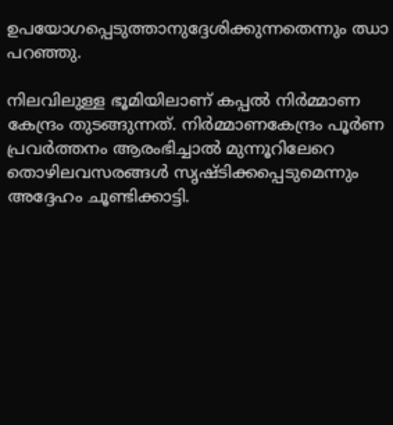ഉപയോഗപ്പെടുത്താനുദ്ദേശിക്കുന്നതെന്നും ഝാ പറഞ്ഞു.

നിലവിലുള്ള ഭൂമിയിലാണ് കപ്പല്‍ നിര്‍മ്മാണ കേന്ദ്രം തുടങ്ങുന്നത്. നിര്‍മ്മാണകേന്ദ്രം പൂര്‍ണ പ്രവര്‍ത്തനം ആരംഭിച്ചാല്‍ മുന്നൂറിലേറെ തൊഴിലവസരങ്ങള്‍ സൃഷ്ടിക്കപ്പെടുമെന്നും അദ്ദേഹം ചൂണ്ടിക്കാട്ടി.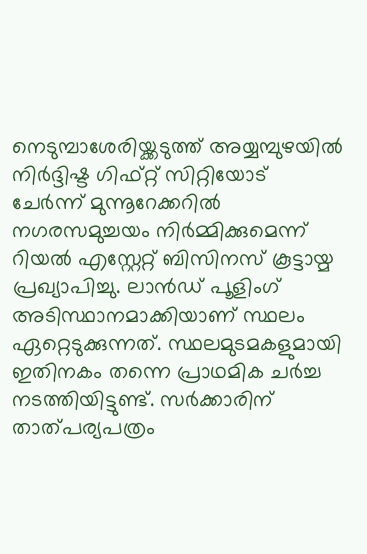നെടുമ്പാശേരിയ്ക്കടുത്ത് അയ്യമ്പുഴയില്‍ നിര്‍ദ്ദിഷ്ട ഗിഫ്റ്റ് സിറ്റിയോട് ചേര്‍ന്ന് മുന്നൂറേക്കറില്‍ നഗരസമുച്ചയം നിര്‍മ്മിക്കുമെന്ന് റിയല്‍ എസ്റ്റേറ്റ് ബിസിനസ് കൂട്ടായ്മ പ്രഖ്യാപിച്ചു. ലാന്‍ഡ് പൂളിംഗ് അടിസ്ഥാനമാക്കിയാണ് സ്ഥലം ഏറ്റെടുക്കുന്നത്. സ്ഥലമുടമകളുമായി ഇതിനകം തന്നെ പ്രാഥമിക ചര്‍ച്ച നടത്തിയിട്ടുണ്ട്. സര്‍ക്കാരിന് താത്പര്യപത്രം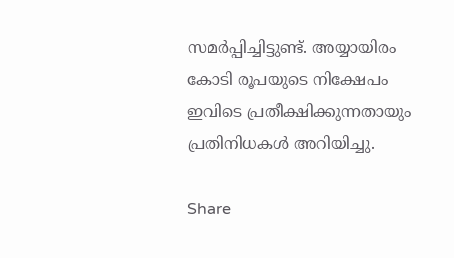സമര്‍പ്പിച്ചിട്ടുണ്ട്. അയ്യായിരം കോടി രൂപയുടെ നിക്ഷേപം ഇവിടെ പ്രതീക്ഷിക്കുന്നതായും പ്രതിനിധകള്‍ അറിയിച്ചു.

Share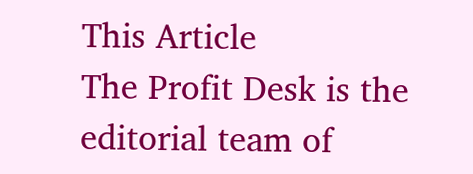This Article
The Profit Desk is the editorial team of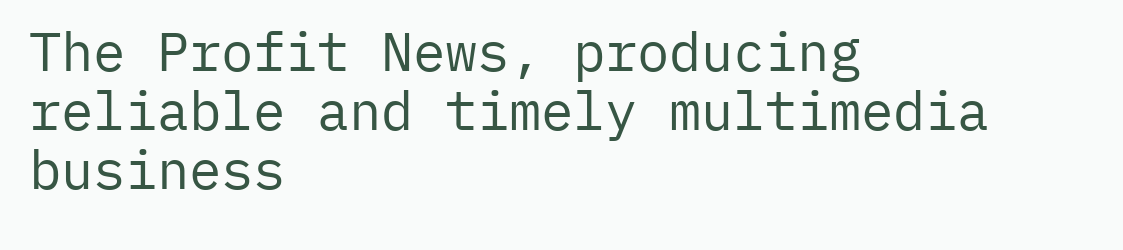The Profit News, producing reliable and timely multimedia business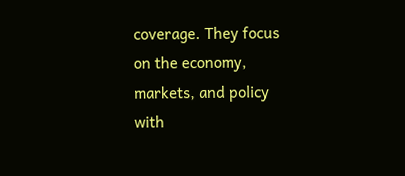coverage. They focus on the economy, markets, and policy with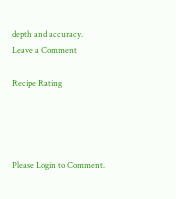depth and accuracy.
Leave a Comment

Recipe Rating




Please Login to Comment.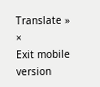Translate »
×
Exit mobile version